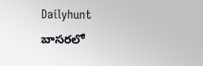Dailyhunt
బాసరలో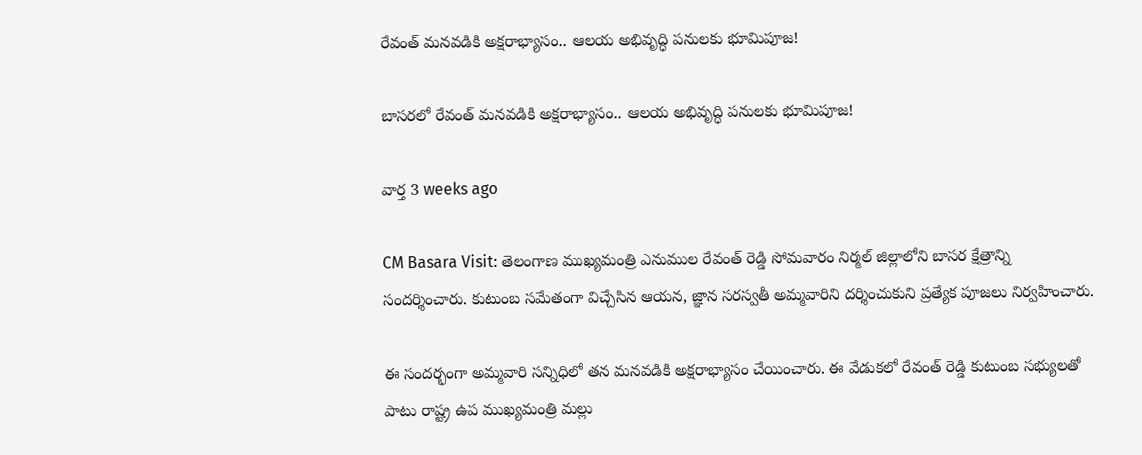రేవంత్ మనవడికి అక్షరాభ్యాసం.. ఆలయ అభివృద్ధి పనులకు భూమిపూజ!

బాసరలో రేవంత్ మనవడికి అక్షరాభ్యాసం.. ఆలయ అభివృద్ధి పనులకు భూమిపూజ!

వార్త 3 weeks ago

CM Basara Visit: తెలంగాణ ముఖ్యమంత్రి ఎనుముల రేవంత్ రెడ్డి సోమవారం నిర్మల్ జిల్లాలోని బాసర క్షేత్రాన్ని సందర్శించారు. కుటుంబ సమేతంగా విచ్చేసిన ఆయన, జ్ఞాన సరస్వతీ అమ్మవారిని దర్శించుకుని ప్రత్యేక పూజలు నిర్వహించారు.

ఈ సందర్భంగా అమ్మవారి సన్నిధిలో తన మనవడికి అక్షరాభ్యాసం చేయించారు. ఈ వేడుకలో రేవంత్ రెడ్డి కుటుంబ సభ్యులతో పాటు రాష్ట్ర ఉప ముఖ్యమంత్రి మల్లు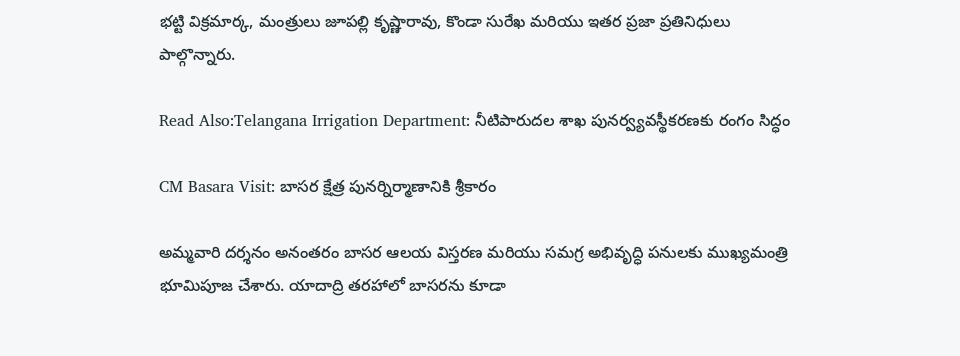భట్టి విక్రమార్క, మంత్రులు జూపల్లి కృష్ణారావు, కొండా సురేఖ మరియు ఇతర ప్రజా ప్రతినిధులు పాల్గొన్నారు.

Read Also:Telangana Irrigation Department: నీటిపారుదల శాఖ పునర్వ్యవస్థీకరణకు రంగం సిద్ధం

CM Basara Visit: బాసర క్షేత్ర పునర్నిర్మాణానికి శ్రీకారం

అమ్మవారి దర్శనం అనంతరం బాసర ఆలయ విస్తరణ మరియు సమగ్ర అభివృద్ధి పనులకు ముఖ్యమంత్రి భూమిపూజ చేశారు. యాదాద్రి తరహాలో బాసరను కూడా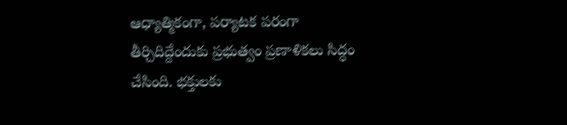ఆధ్యాత్మికంగా, పర్యాటక పరంగా తీర్చిదిద్దేందుకు ప్రభుత్వం ప్రణాళికలు సిద్ధం చేసింది. భక్తులకు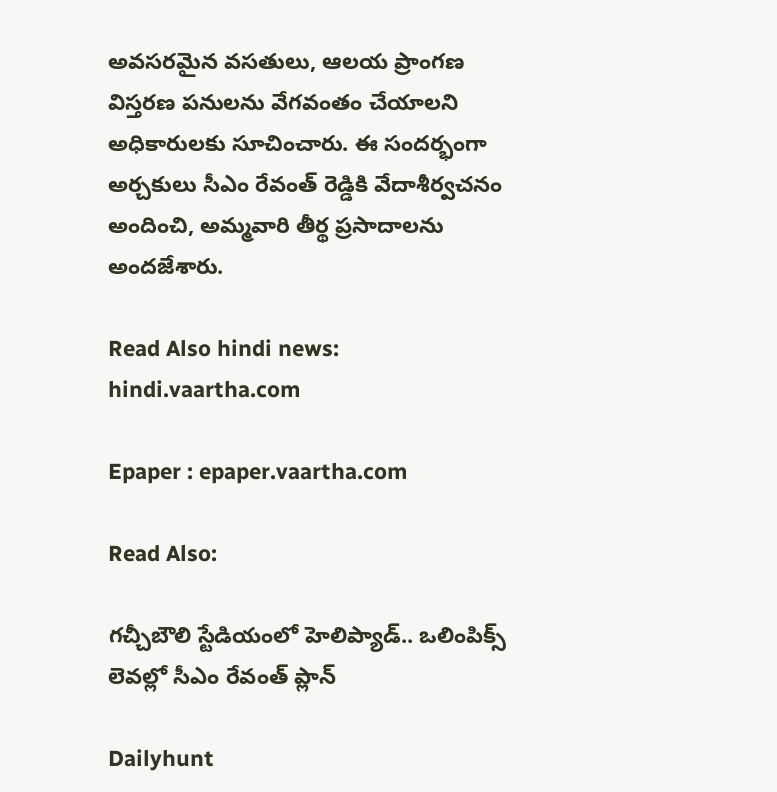అవసరమైన వసతులు, ఆలయ ప్రాంగణ విస్తరణ పనులను వేగవంతం చేయాలని అధికారులకు సూచించారు. ఈ సందర్భంగా అర్చకులు సీఎం రేవంత్ రెడ్డికి వేదాశీర్వచనం అందించి, అమ్మవారి తీర్థ ప్రసాదాలను అందజేశారు.

Read Also hindi news: hindi.vaartha.com

Epaper : epaper.vaartha.com

Read Also:

గచ్చీబౌలి స్టేడియంలో హెలిప్యాడ్.. ఒలింపిక్స్ లెవల్లో సీఎం రేవంత్ ప్లాన్

Dailyhunt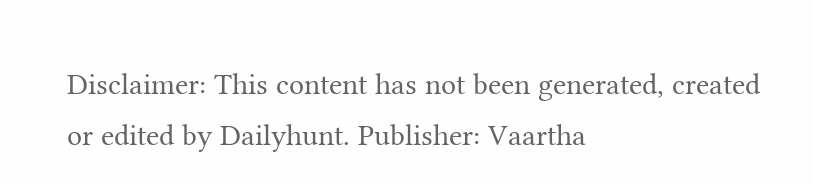Disclaimer: This content has not been generated, created or edited by Dailyhunt. Publisher: Vaartha